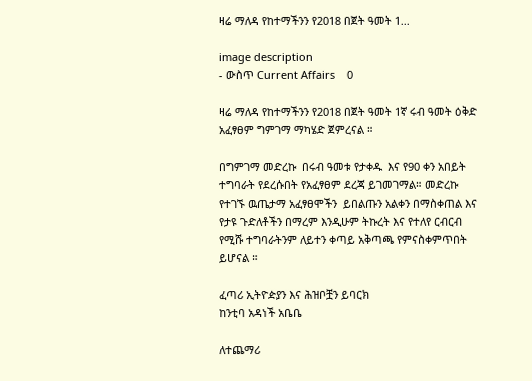ዛሬ ማለዳ የከተማችንን የ2018 በጀት ዓመት 1...

image description
- ውስጥ Current Affairs    0

ዛሬ ማለዳ የከተማችንን የ2018 በጀት ዓመት 1ኛ ሩብ ዓመት ዕቅድ አፈፃፀም ግምገማ ማካሄድ ጀምረናል ።

በግምገማ መድረኩ  በሩብ ዓመቱ የታቀዱ  እና የ90 ቀን አበይት ተግባራት የደረሱበት የአፈፃፀም ደረጃ ይገመገማል። መድረኩ የተገኙ ዉጤታማ አፈፃፀሞችን  ይበልጡን አልቀን በማስቀጠል እና የታዩ ጉድለቶችን በማረም እንዲሁም ትኩረት እና የተለየ ርብርብ የሚሹ ተግባራትንም ለይተን ቀጣይ አቅጣጫ የምናስቀምጥበት ይሆናል ።

ፈጣሪ ኢትዮዽያን እና ሕዝቦቿን ይባርክ
ከንቲባ አዳነች አቤቤ

ለተጨማሪ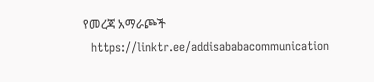የመረጃ አማራጮች
  https://linktr.ee/addisababacommunication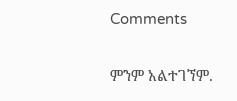Comments

ምንም አልተገኘም.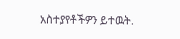አስተያየቶችዎን ይተዉት.